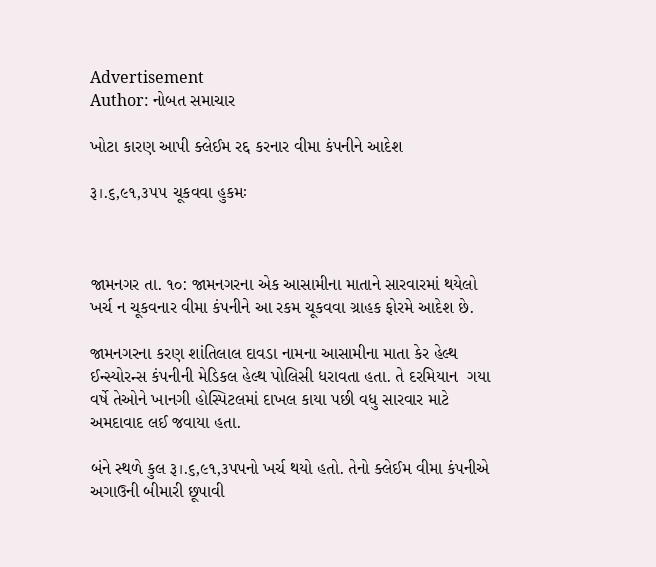Advertisement
Author: નોબત સમાચાર

ખોટા કારણ આપી ક્લેઈમ રદ્દ કરનાર વીમા કંપનીને આદેશ

રૂ।.૬,૯૧,૩૫૫ ચૂકવવા હુકમઃ



જામનગર તા. ૧૦: જામનગરના એક આસામીના માતાને સારવારમાં થયેલો ખર્ચ ન ચૂકવનાર વીમા કંપનીને આ રકમ ચૂકવવા ગ્રાહક ફોરમે આદેશ છે.

જામનગરના કરણ શાંતિલાલ દાવડા નામના આસામીના માતા કેર હેલ્થ ઈન્સ્યોરન્સ કંપનીની મેડિકલ હેલ્થ પોલિસી ધરાવતા હતા. તે દરમિયાન  ગયા વર્ષે તેઓને ખાનગી હોસ્પિટલમાં દાખલ કાયા પછી વધુ સારવાર માટે અમદાવાદ લઈ જવાયા હતા.

બંને સ્થળે કુલ રૂ।.૬,૯૧,૩પપનો ખર્ચ થયો હતો. તેનો ક્લેઈમ વીમા કંપનીએ અગાઉની બીમારી છૂપાવી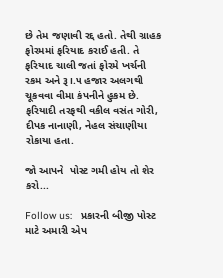છે તેમ જણાવી રદ્દ હતો. તેથી ગ્રાહક ફોરમમાં ફરિયાદ કરાઈ હતી. તે ફરિયાદ ચાલી જતાં ફોરમે ખર્ચની રકમ અને રૂ।.૫ હજાર અલગથી ચૂકવવા વીમા કંપનીને હુકમ છે. ફરિયાદી તરફથી વકીલ વસંત ગોરી, દીપક નાનાણી, નેહલ સંચાણીયા રોકાયા હતા.

જો આપને  પોસ્ટ ગમી હોય તો શેર કરો...

Follow us:   પ્રકારની બીજી પોસ્ટ માટે અમારી એપ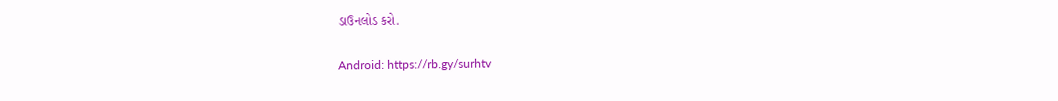ડાઉનલોડ કરો.

Android: https://rb.gy/surhtv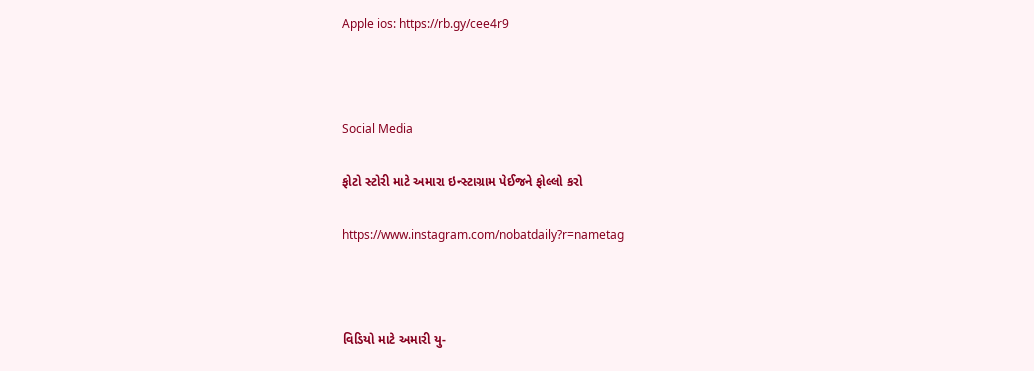Apple ios: https://rb.gy/cee4r9



Social Media

ફોટો સ્ટોરી માટે અમારા ઇન્સ્ટાગ્રામ પેઈજને ફોલ્લો કરો

https://www.instagram.com/nobatdaily?r=nametag



વિડિયો માટે અમારી યુ-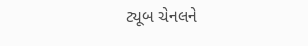ટ્યૂબ ચેનલને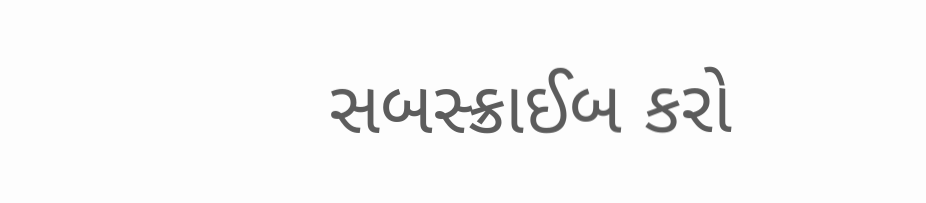સબસ્ક્રાઈબ કરો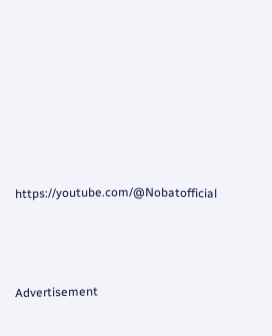https://youtube.com/@Nobatofficial



Advertisement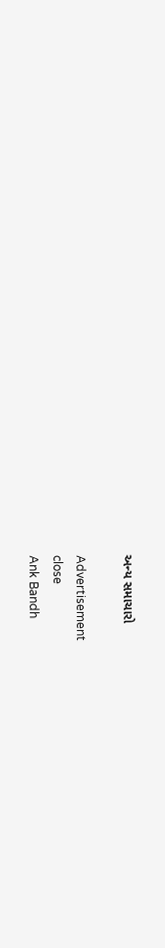અન્ય સમાચારો

Advertisement
close
Ank Bandh